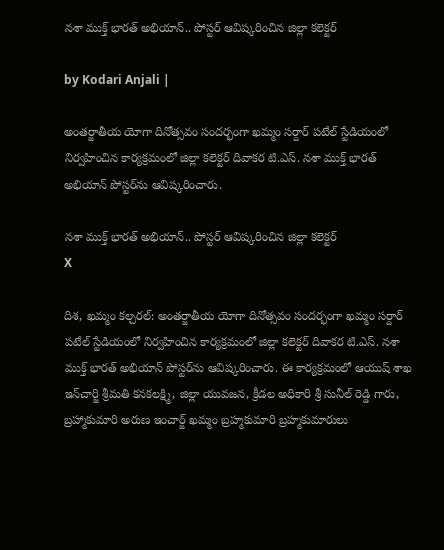నశా ముక్త్ భారత్ అభియాన్.. పోస్టర్‌ ఆవిష్కరించిన జిల్లా కలెక్టర్

by Kodari Anjali |

అంతర్జాతీయ యోగా దినోత్సవం సందర్భంగా ఖమ్మం సర్దార్ పటేల్ స్టేడియంలో నిర్వహించిన కార్యక్రమంలో జిల్లా కలెక్టర్ దివాకర టి.ఎస్. నశా ముక్త్ భారత్ అభియాన్ పోస్టర్‌ను ఆవిష్కరించారు.

నశా ముక్త్ భారత్ అభియాన్.. పోస్టర్‌ ఆవిష్కరించిన జిల్లా కలెక్టర్
X

దిశ, ఖమ్మం కల్చరల్: అంతర్జాతీయ యోగా దినోత్సవం సందర్భంగా ఖమ్మం సర్దార్ పటేల్ స్టేడియంలో నిర్వహించిన కార్యక్రమంలో జిల్లా కలెక్టర్ దివాకర టి.ఎస్. నశా ముక్త్ భారత్ అభియాన్ పోస్టర్‌ను ఆవిష్కరించారు. ఈ కార్యక్రమంలో ఆయుష్ శాఖ ఇన్‌చార్జి శ్రీమతి కనకలక్ష్మి, జిల్లా యువజన, క్రీడల అధికారి శ్రీ సునీల్ రెడ్డి గారు, బ్రహ్మాకుమారి అరుణ ఇంచార్జ్ ఖమ్మం బ్రహ్మకుమారి బ్రహ్మకుమారులు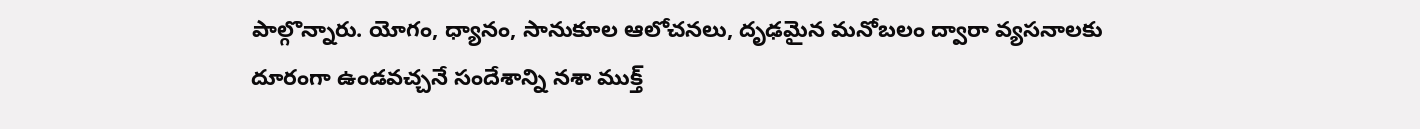పాల్గొన్నారు. యోగం, ధ్యానం, సానుకూల ఆలోచనలు, దృఢమైన మనోబలం ద్వారా వ్యసనాలకు దూరంగా ఉండవచ్చనే సందేశాన్ని నశా ముక్త్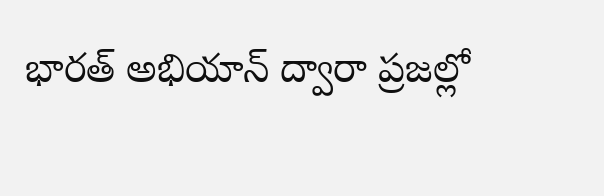భారత్ అభియాన్ ద్వారా ప్రజల్లో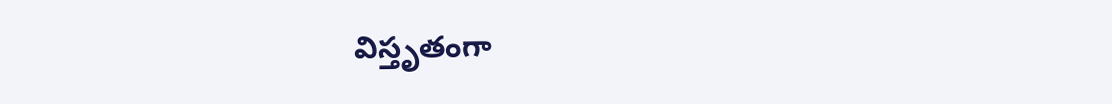విస్తృతంగా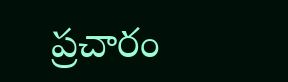ప్రచారం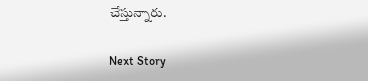చేస్తున్నారు.

Next Story